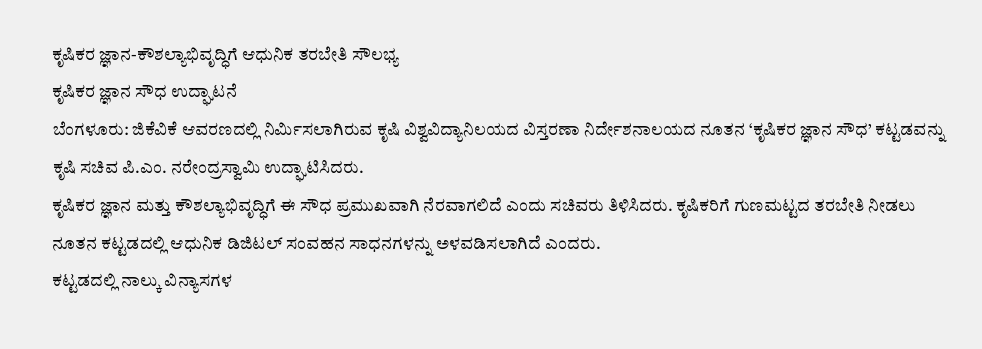ಕೃಷಿಕರ ಜ್ಞಾನ-ಕೌಶಲ್ಯಾಭಿವೃದ್ಧಿಗೆ ಆಧುನಿಕ ತರಬೇತಿ ಸೌಲಭ್ಯ
ಕೃಷಿಕರ ಜ್ಞಾನ ಸೌಧ ಉದ್ಘಾಟನೆ
ಬೆಂಗಳೂರು: ಜಿಕೆವಿಕೆ ಆವರಣದಲ್ಲಿ ನಿರ್ಮಿಸಲಾಗಿರುವ ಕೃಷಿ ವಿಶ್ವವಿದ್ಯಾನಿಲಯದ ವಿಸ್ತರಣಾ ನಿರ್ದೇಶನಾಲಯದ ನೂತನ ‘ಕೃಷಿಕರ ಜ್ಞಾನ ಸೌಧ’ ಕಟ್ಟಡವನ್ನು ಕೃಷಿ ಸಚಿವ ಪಿ.ಎಂ. ನರೇಂದ್ರಸ್ವಾಮಿ ಉದ್ಘಾಟಿಸಿದರು.
ಕೃಷಿಕರ ಜ್ಞಾನ ಮತ್ತು ಕೌಶಲ್ಯಾಭಿವೃದ್ಧಿಗೆ ಈ ಸೌಧ ಪ್ರಮುಖವಾಗಿ ನೆರವಾಗಲಿದೆ ಎಂದು ಸಚಿವರು ತಿಳಿಸಿದರು. ಕೃಷಿಕರಿಗೆ ಗುಣಮಟ್ಟದ ತರಬೇತಿ ನೀಡಲು ನೂತನ ಕಟ್ಟಡದಲ್ಲಿ ಆಧುನಿಕ ಡಿಜಿಟಲ್ ಸಂವಹನ ಸಾಧನಗಳನ್ನು ಅಳವಡಿಸಲಾಗಿದೆ ಎಂದರು.
ಕಟ್ಟಡದಲ್ಲಿ ನಾಲ್ಕು ವಿನ್ಯಾಸಗಳ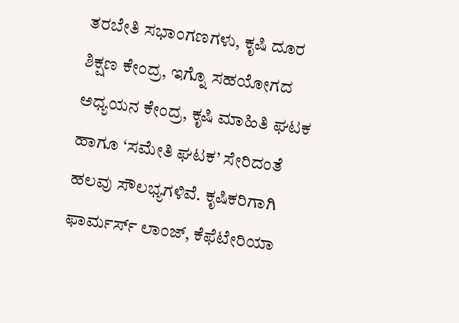ತರಬೇತಿ ಸಭಾಂಗಣಗಳು, ಕೃಷಿ ದೂರ ಶಿಕ್ಷಣ ಕೇಂದ್ರ, ಇಗ್ನೊ ಸಹಯೋಗದ ಅಧ್ಯಯನ ಕೇಂದ್ರ, ಕೃಷಿ ಮಾಹಿತಿ ಘಟಕ ಹಾಗೂ ‘ಸಮೇತಿ ಘಟಕ’ ಸೇರಿದಂತೆ ಹಲವು ಸೌಲಭ್ಯಗಳಿವೆ. ಕೃಷಿಕರಿಗಾಗಿ ಫಾರ್ಮರ್ಸ್ ಲಾಂಜ್, ಕೆಫೆಟೇರಿಯಾ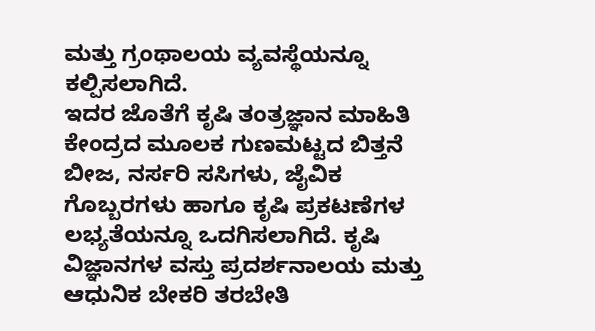ಮತ್ತು ಗ್ರಂಥಾಲಯ ವ್ಯವಸ್ಥೆಯನ್ನೂ ಕಲ್ಪಿಸಲಾಗಿದೆ.
ಇದರ ಜೊತೆಗೆ ಕೃಷಿ ತಂತ್ರಜ್ಞಾನ ಮಾಹಿತಿ ಕೇಂದ್ರದ ಮೂಲಕ ಗುಣಮಟ್ಟದ ಬಿತ್ತನೆ ಬೀಜ, ನರ್ಸರಿ ಸಸಿಗಳು, ಜೈವಿಕ ಗೊಬ್ಬರಗಳು ಹಾಗೂ ಕೃಷಿ ಪ್ರಕಟಣೆಗಳ ಲಭ್ಯತೆಯನ್ನೂ ಒದಗಿಸಲಾಗಿದೆ. ಕೃಷಿ ವಿಜ್ಞಾನಗಳ ವಸ್ತು ಪ್ರದರ್ಶನಾಲಯ ಮತ್ತು ಆಧುನಿಕ ಬೇಕರಿ ತರಬೇತಿ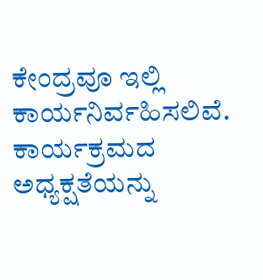ಕೇಂದ್ರವೂ ಇಲ್ಲಿ ಕಾರ್ಯನಿರ್ವಹಿಸಲಿವೆ.
ಕಾರ್ಯಕ್ರಮದ ಅಧ್ಯಕ್ಷತೆಯನ್ನು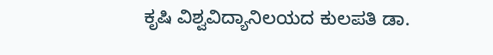ಕೃಷಿ ವಿಶ್ವವಿದ್ಯಾನಿಲಯದ ಕುಲಪತಿ ಡಾ.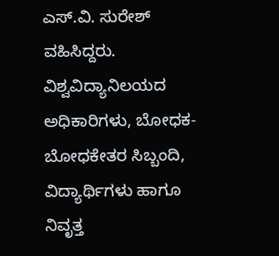ಎಸ್.ವಿ. ಸುರೇಶ್ ವಹಿಸಿದ್ದರು. ವಿಶ್ವವಿದ್ಯಾನಿಲಯದ ಅಧಿಕಾರಿಗಳು, ಬೋಧಕ-ಬೋಧಕೇತರ ಸಿಬ್ಬಂದಿ, ವಿದ್ಯಾರ್ಥಿಗಳು ಹಾಗೂ ನಿವೃತ್ತ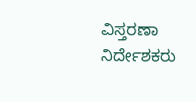ವಿಸ್ತರಣಾ ನಿರ್ದೇಶಕರು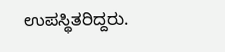ಉಪಸ್ಥಿತರಿದ್ದರು.